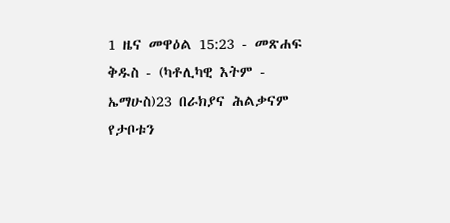1 ዜና መዋዕል 15:23 - መጽሐፍ ቅዱስ - (ካቶሊካዊ እትም - ኤማሁስ)23 በራክያና ሕልቃናም የታቦቱን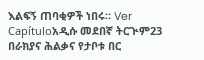እልፍኝ ጠባቂዎች ነበሩ። Ver Capítuloአዲሱ መደበኛ ትርጒም23 በራክያና ሕልቃና የታቦቱ በር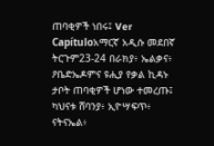ጠባቂዎች ነበሩ፤ Ver Capítuloአማርኛ አዲሱ መደበኛ ትርጉም23-24 በራክያ፥ ኤልቃና፥ ዖቤድኤዶምና ዩሒያ የቃል ኪዳኑ ታቦት ጠባቂዎች ሆነው ተመረጡ፤ ካህናቱ ሸባንያ፥ ኢዮሣፍጥ፥ ናትናኤል፥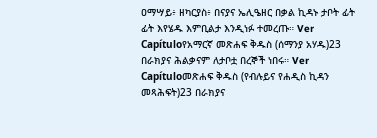ዐማሣይ፥ ዘካርያስ፥ በናያና ኤሊዔዘር በቃል ኪዳኑ ታቦት ፊት ፊት እየሄዱ እምቢልታ እንዲነፉ ተመረጡ። Ver Capítuloየአማርኛ መጽሐፍ ቅዱስ (ሰማንያ አሃዱ)23 በራክያና ሕልቃናም ለታቦቷ በረኞች ነበሩ። Ver Capítuloመጽሐፍ ቅዱስ (የብሉይና የሐዲስ ኪዳን መጻሕፍት)23 በራክያና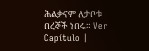ሕልቃናም ለታቦቱ በረኞች ነበሩ። Ver Capítulo |